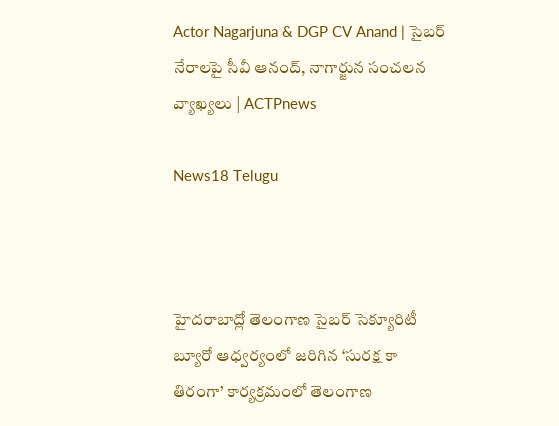Actor Nagarjuna & DGP CV Anand | సైబర్ నేరాలపై సీవీ ఆనంద్, నాగార్జున సంచలన వ్యాఖ్యలు | ACTPnews

News18 Telugu



హైదరాబాద్లో తెలంగాణ సైబర్ సెక్యూరిటీ బ్యూరో ఆధ్వర్యంలో జరిగిన ‘సురక్ష కా తిరంగా’ కార్యక్రమంలో తెలంగాణ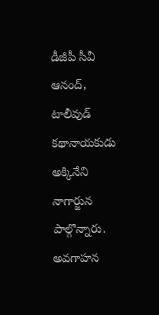డీజీపీ సీవీ ఆనంద్, టాలీవుడ్ కథానాయకుడు అక్కినేని నాగార్జున పాల్గొన్నారు. అవగాహన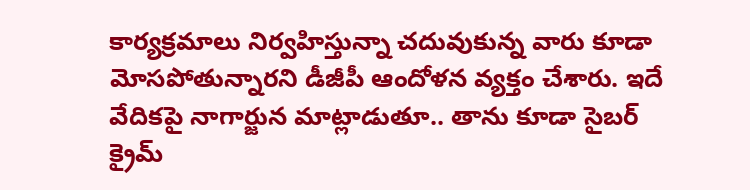కార్యక్రమాలు నిర్వహిస్తున్నా చదువుకున్న వారు కూడా మోసపోతున్నారని డీజీపీ ఆందోళన వ్యక్తం చేశారు. ఇదే వేదికపై నాగార్జున మాట్లాడుతూ.. తాను కూడా సైబర్ క్రైమ్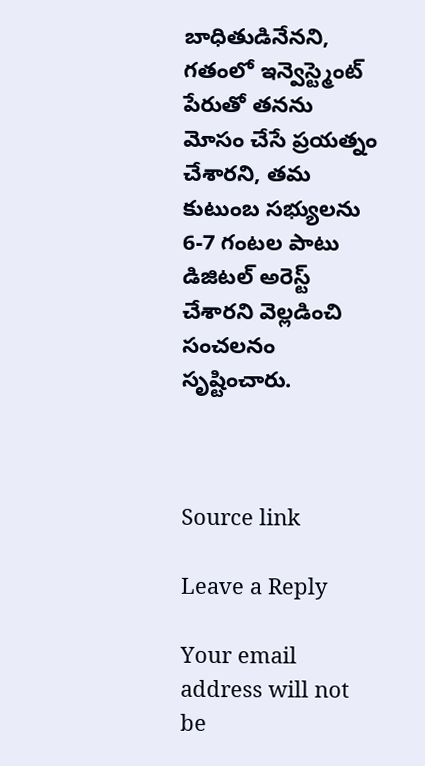బాధితుడినేనని, గతంలో ఇన్వెస్ట్మెంట్ పేరుతో తనను మోసం చేసే ప్రయత్నం చేశారని, తమ కుటుంబ సభ్యులను 6-7 గంటల పాటు డిజిటల్ అరెస్ట్ చేశారని వెల్లడించి సంచలనం సృష్టించారు.



Source link

Leave a Reply

Your email address will not be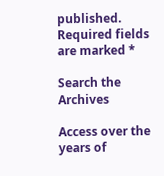published. Required fields are marked *

Search the Archives

Access over the years of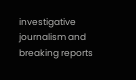investigative journalism and breaking reports